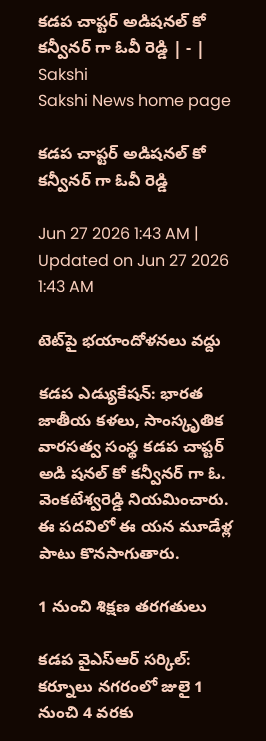కడప చాప్టర్‌ అడిషనల్‌ కో కన్వీనర్‌ గా ఓవీ రెడ్డి | - | Sakshi
Sakshi News home page

కడప చాప్టర్‌ అడిషనల్‌ కో కన్వీనర్‌ గా ఓవీ రెడ్డి

Jun 27 2026 1:43 AM | Updated on Jun 27 2026 1:43 AM

టెట్‌పై భయాందోళనలు వద్దు

కడప ఎడ్యుకేషన్‌: భారత జాతీయ కళలు, సాంస్కృతిక వారసత్వ సంస్థ కడప చాప్టర్‌ అడి షనల్‌ కో కన్వీనర్‌ గా ఓ. వెంకటేశ్వరెడ్డి నియమించారు. ఈ పదవిలో ఈ యన మూడేళ్ల పాటు కొనసాగుతారు.

1 నుంచి శిక్షణ తరగతులు

కడప వైఎస్‌ఆర్‌ సర్కిల్‌: కర్నూలు నగరంలో జులై 1 నుంచి 4 వరకు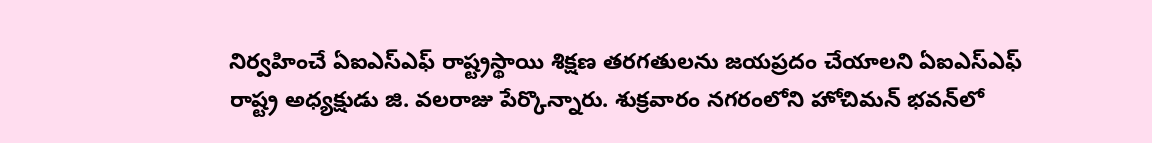నిర్వహించే ఏఐఎస్‌ఎఫ్‌ రాష్ట్రస్థాయి శిక్షణ తరగతులను జయప్రదం చేయాలని ఏఐఎస్‌ఎఫ్‌ రాష్ట్ర అధ్యక్షుడు జి. వలరాజు పేర్కొన్నారు. శుక్రవారం నగరంలోని హోచిమన్‌ భవన్‌లో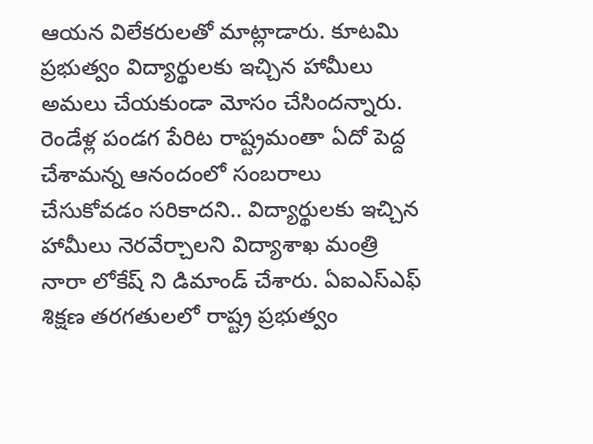ఆయన విలేకరులతో మాట్లాడారు. కూటమి ప్రభుత్వం విద్యార్థులకు ఇచ్చిన హామీలు అమలు చేయకుండా మోసం చేసిందన్నారు. రెండేళ్ల పండగ పేరిట రాష్ట్రమంతా ఏదో పెద్ద చేశామన్న ఆనందంలో సంబరాలు చేసుకోవడం సరికాదని.. విద్యార్థులకు ఇచ్చిన హామీలు నెరవేర్చాలని విద్యాశాఖ మంత్రి నారా లోకేష్‌ ని డిమాండ్‌ చేశారు. ఏఐఎస్‌ఎఫ్‌ శిక్షణ తరగతులలో రాష్ట్ర ప్రభుత్వం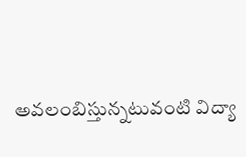అవలంబిస్తున్నటువంటి విద్యా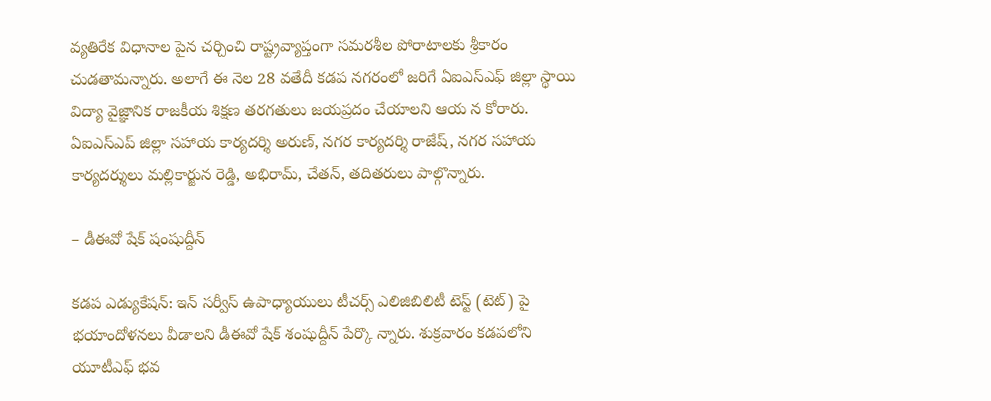వ్యతిరేక విధానాల పైన చర్చించి రాష్ట్రవ్యాప్తంగా సమరశీల పోరాటాలకు శ్రీకారం చుడతామన్నారు. అలాగే ఈ నెల 28 వతేదీ కడప నగరంలో జరిగే ఏఐఎస్‌ఎఫ్‌ జిల్లా స్థాయి విద్యా వైజ్ఞానిక రాజకీయ శిక్షణ తరగతులు జయప్రదం చేయాలని ఆయ న కోరారు. ఏఐఎస్‌ఎప్‌ జిల్లా సహాయ కార్యదర్శి అరుణ్‌, నగర కార్యదర్శి రాజేష్‌, నగర సహాయ కార్యదర్శులు మల్లికార్జున రెడ్డి, అభిరామ్‌, చేతన్‌, తదితరులు పాల్గొన్నారు.

– డీఈవో షేక్‌ షంషుద్దీన్‌

కడప ఎడ్యుకేషన్‌: ఇన్‌ సర్వీస్‌ ఉపాధ్యాయులు టీచర్స్‌ ఎలిజిబిలిటీ టెస్ట్‌ (టెట్‌) పై భయాందోళనలు వీడాలని డీఈవో షేక్‌ శంషుద్దీన్‌ పేర్కొ న్నారు. శుక్రవారం కడపలోని యూటీఎఫ్‌ భవ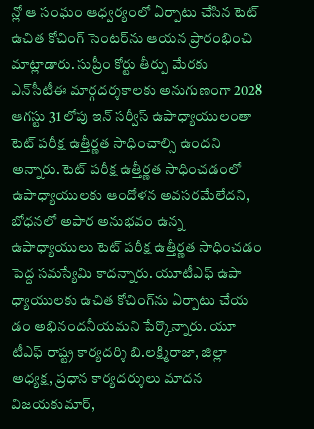న్లో ఆ సంఘం ఆధ్వర్యంలో ఏర్పాటు చేసిన టెట్‌ ఉచిత కోచింగ్‌ సెంటర్‌ను ఆయన ప్రారంభించి మాట్లాడారు. సుప్రీం కోర్టు తీర్పు మేరకు ఎన్‌సీటీఈ మార్గదర్శకాలకు అనుగుణంగా 2028 ఆగస్టు 31 లోపు ఇన్‌ సర్వీస్‌ ఉపాధ్యాయులంతా టెట్‌ పరీక్ష ఉత్తీర్ణత సాధించాల్సి ఉందని అన్నారు. టెట్‌ పరీక్ష ఉత్తీర్ణత సాధించడంలో ఉపాధ్యాయులకు ఆందోళన అవసరమేలేదని, బోధనలో అపార అనుభవం ఉన్న ఉపాధ్యాయులు టెట్‌ పరీక్ష ఉత్తీర్ణత సాధించడం పెద్ద సమస్యేమి కాదన్నారు. యూటీఎఫ్‌ ఉపా ధ్యాయులకు ఉచిత కోచింగ్‌ను ఏర్పాటు చేయ డం అభినందనీయమని పేర్కొన్నారు. యూ టీఎఫ్‌ రాష్ట్ర కార్యదర్శి బి.లక్ష్మిరాజా, జిల్లా అధ్యక్ష, ప్రధాన కార్యదర్శులు మాదన విజయకుమార్‌,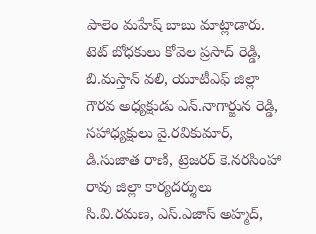పాలెం మహేష్‌ బాబు మాట్లాడారు. టెట్‌ బోధకులు కోవెల ప్రసాద్‌ రెడ్డి, బి.మస్తాన్‌ వలి, యూటీఎఫ్‌ జిల్లా గౌరవ అధ్యక్షుడు ఎన్‌.నాగార్జున రెడ్డి, సహాధ్యక్షులు వై.రవికుమార్‌, డి.సుజాత రాణి, ట్రెజరర్‌ కె.నరసింహా రావు జిల్లా కార్యదర్శులు సి.వి.రమణ, ఎస్‌.ఎజాస్‌ అహ్మద్‌,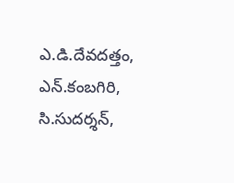ఎ.డి.దేవదత్తం, ఎన్‌.కంబగిరి, సి.సుదర్శన్‌,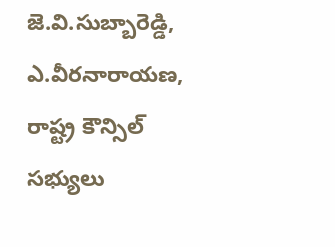జె.వి.సుబ్బారెడ్డి, ఎ.వీరనారాయణ, రాష్ట్ర కౌన్సిల్‌ సభ్యులు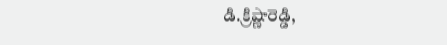డి.క్రిష్ణారెడ్డి,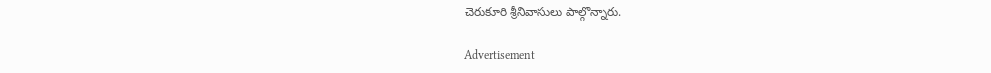చెరుకూరి శ్రీనివాసులు పాల్గొన్నారు.

Advertisement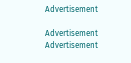Advertisement

Advertisement
Advertisement